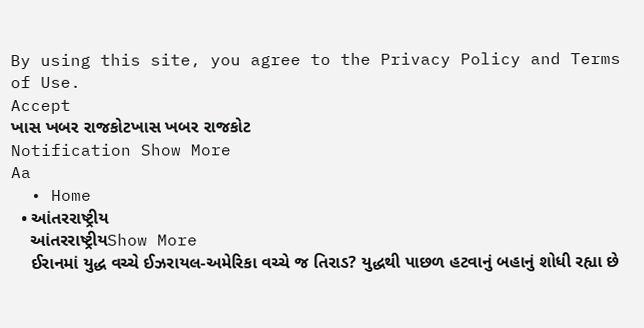By using this site, you agree to the Privacy Policy and Terms of Use.
Accept
ખાસ ખબર રાજકોટખાસ ખબર રાજકોટ
Notification Show More
Aa
  • Home
  • આંતરરાષ્ટ્રીય
    આંતરરાષ્ટ્રીયShow More
    ઈરાનમાં યુદ્ધ વચ્ચે ઈઝરાયલ-અમેરિકા વચ્ચે જ તિરાડ? યુદ્ધથી પાછળ હટવાનું બહાનું શોધી રહ્યા છે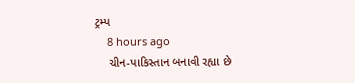ટ્રમ્પ
    8 hours ago
    ચીન-પાકિસ્તાન બનાવી રહ્યા છે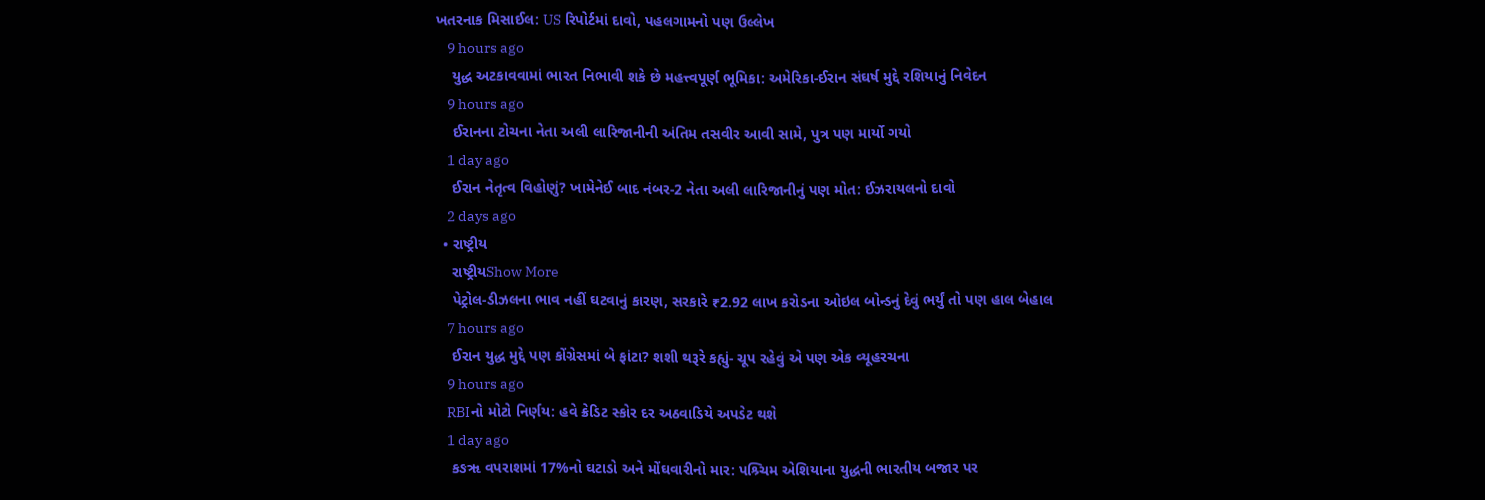ખતરનાક મિસાઈલ: US રિપોર્ટમાં દાવો, પહલગામનો પણ ઉલ્લેખ
    9 hours ago
    યુદ્ધ અટકાવવામાં ભારત નિભાવી શકે છે મહત્ત્વપૂર્ણ ભૂમિકા: અમેરિકા-ઈરાન સંઘર્ષ મુદ્દે રશિયાનું નિવેદન
    9 hours ago
    ઈરાનના ટોચના નેતા અલી લારિજાનીની અંતિમ તસવીર આવી સામે, પુત્ર પણ માર્યો ગયો
    1 day ago
    ઈરાન નેતૃત્વ વિહોણું? ખામેનેઈ બાદ નંબર-2 નેતા અલી લારિજાનીનું પણ મોત: ઈઝરાયલનો દાવો
    2 days ago
  • રાષ્ટ્રીય
    રાષ્ટ્રીયShow More
    પેટ્રોલ-ડીઝલના ભાવ નહીં ઘટવાનું કારણ, સરકારે ₹2.92 લાખ કરોડના ઓઇલ બોન્ડનું દેવું ભર્યું તો પણ હાલ બેહાલ
    7 hours ago
    ઈરાન યુદ્ધ મુદ્દે પણ કોંગ્રેસમાં બે ફાંટા? શશી થરૂરે કહ્યું- ચૂપ રહેવું એ પણ એક વ્યૂહરચના
    9 hours ago
    RBIનો મોટો નિર્ણય: હવે ક્રેડિટ સ્કોર દર અઠવાડિયે અપડેટ થશે
    1 day ago
    કઙૠ વપરાશમાં 17%નો ઘટાડો અને મોંઘવારીનો માર: પશ્ર્ચિમ એશિયાના યુદ્ધની ભારતીય બજાર પર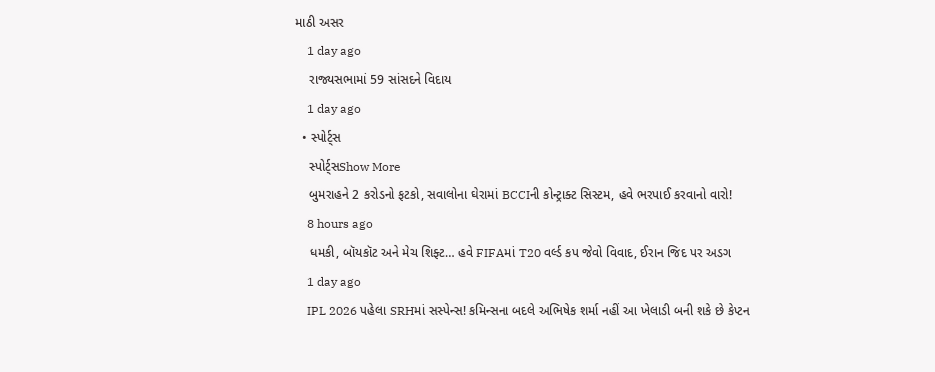માઠી અસર
    1 day ago
    રાજ્યસભામાં 59 સાંસદને વિદાય
    1 day ago
  • સ્પોર્ટ્સ
    સ્પોર્ટ્સShow More
    બુમરાહને 2 કરોડનો ફટકો, સવાલોના ઘેરામાં BCCIની કોન્ટ્રાક્ટ સિસ્ટમ, હવે ભરપાઈ કરવાનો વારો!
    8 hours ago
    ધમકી, બૉયકૉટ અને મેચ શિફ્ટ… હવે FIFAમાં T20 વર્લ્ડ કપ જેવો વિવાદ, ઈરાન જિદ પર અડગ
    1 day ago
    IPL 2026 પહેલા SRHમાં સસ્પેન્સ! કમિન્સના બદલે અભિષેક શર્મા નહીં આ ખેલાડી બની શકે છે કેપ્ટન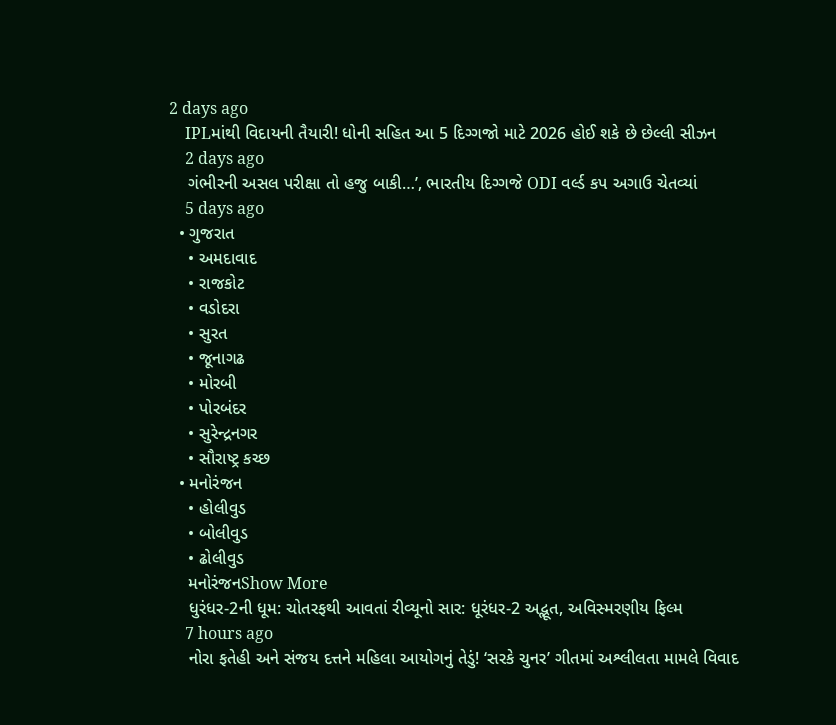2 days ago
    IPLમાંથી વિદાયની તૈયારી! ધોની સહિત આ 5 દિગ્ગજો માટે 2026 હોઈ શકે છે છેલ્લી સીઝન
    2 days ago
    ગંભીરની અસલ પરીક્ષા તો હજુ બાકી…’, ભારતીય દિગ્ગજે ODI વર્લ્ડ કપ અગાઉ ચેતવ્યાં
    5 days ago
  • ગુજરાત
    • અમદાવાદ
    • રાજકોટ
    • વડોદરા
    • સુરત
    • જૂનાગઢ
    • મોરબી
    • પોરબંદર
    • સુરેન્દ્રનગર
    • સૌરાષ્ટ્ર કચ્છ
  • મનોરંજન
    • હોલીવુડ
    • બોલીવુડ
    • ઢોલીવુડ
    મનોરંજનShow More
    ધુરંધર-2ની ધૂમ: ચોતરફથી આવતાં રીવ્યૂનો સાર: ધૂરંધર-2 અદ્ભૂત, અવિસ્મરણીય ફિલ્મ
    7 hours ago
    નોરા ફતેહી અને સંજય દત્તને મહિલા આયોગનું તેડું! ‘સરકે ચુનર’ ગીતમાં અશ્લીલતા મામલે વિવાદ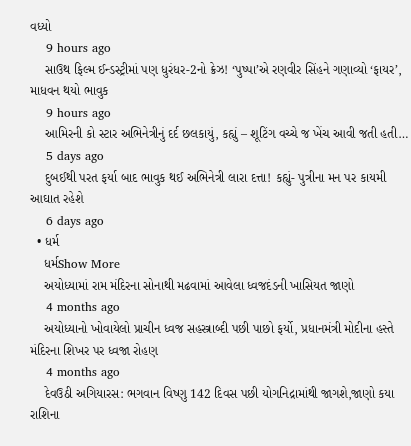વધ્યો
    9 hours ago
    સાઉથ ફિલ્મ ઈન્ડસ્ટ્રીમાં પણ ધુરંધર-2નો ક્રેઝ! ‘પુષ્પા’એ રણવીર સિંહને ગણાવ્યો ‘ફાયર’, માધવન થયો ભાવુક
    9 hours ago
    આમિરની કો સ્ટાર અભિનેત્રીનું દર્દ છલકાયું, કહ્યું – શૂટિંગ વચ્ચે જ ખેંચ આવી જતી હતી…
    5 days ago
    દુબઈથી પરત ફર્યા બાદ ભાવુક થઈ અભિનેત્રી લારા દત્તા! કહ્યું- પુત્રીના મન પર કાયમી આઘાત રહેશે
    6 days ago
  • ધર્મ
    ધર્મShow More
    અયોધ્યામાં રામ મંદિરના સોનાથી મઢવામાં આવેલા ધ્વજદંડની ખાસિયત જાણો
    4 months ago
    અયોધ્યાનો ખોવાયેલો પ્રાચીન ધ્વજ સહસ્ત્રાબ્દી પછી પાછો ફર્યો, પ્રધાનમંત્રી મોદીના હસ્તે મંદિરના શિખર પર ધ્વજા રોહણ
    4 months ago
    દેવઉઠી અગિયારસ: ભગવાન વિષ્ણુ 142 દિવસ પછી યોગનિદ્રામાંથી જાગશે,જાણો કયા રાશિના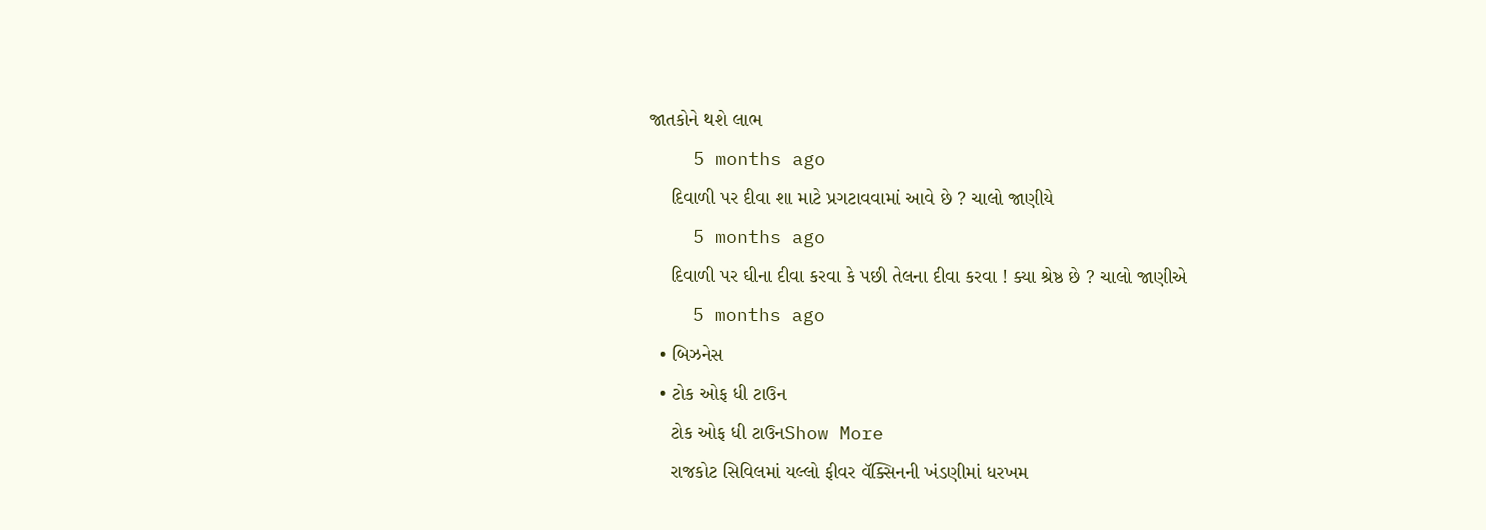જાતકોને થશે લાભ
    5 months ago
    દિવાળી પર દીવા શા માટે પ્રગટાવવામાં આવે છે ? ચાલો જાણીયે
    5 months ago
    દિવાળી પર ઘીના દીવા કરવા કે પછી તેલના દીવા કરવા ! ક્યા શ્રેષ્ઠ છે ? ચાલો જાણીએ
    5 months ago
  • બિઝનેસ
  • ટોક ઓફ ધી ટાઉન
    ટોક ઓફ ધી ટાઉનShow More
    રાજકોટ સિવિલમાં યલ્લો ફીવર વૅક્સિનની ખંડણીમાં ધરખમ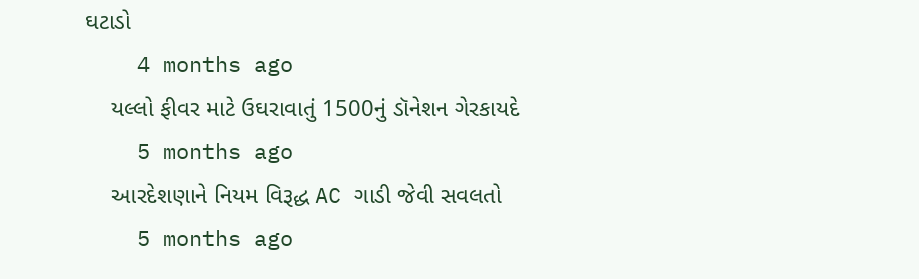ઘટાડો
    4 months ago
    યલ્લો ફીવર માટે ઉઘરાવાતું 1500નું ડૉનેશન ગેરકાયદે
    5 months ago
    આરદેશણાને નિયમ વિરૂદ્ધ AC ગાડી જેવી સવલતો
    5 months ago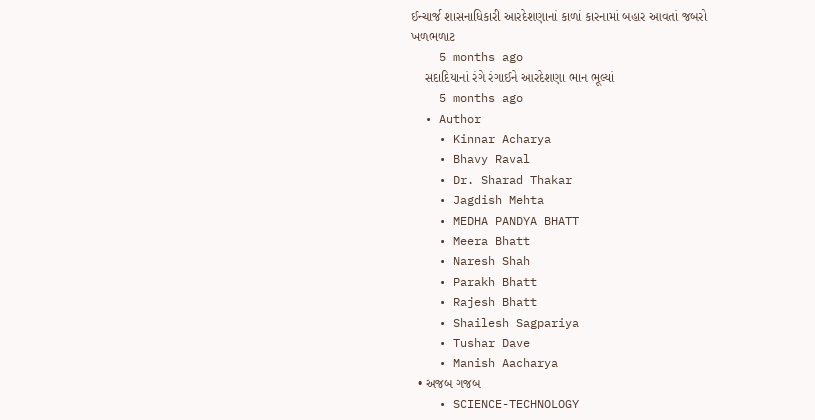ઈન્ચાર્જ શાસનાધિકારી આરદેશણાનાં કાળાં કારનામાં બહાર આવતાં જબરો ખળભળાટ
    5 months ago
    સદાદિયાનાં રંગે રંગાઈને આરદેશણા ભાન ભૂલ્યાં
    5 months ago
  • Author
    • Kinnar Acharya
    • Bhavy Raval
    • Dr. Sharad Thakar
    • Jagdish Mehta
    • MEDHA PANDYA BHATT
    • Meera Bhatt
    • Naresh Shah
    • Parakh Bhatt
    • Rajesh Bhatt
    • Shailesh Sagpariya
    • Tushar Dave
    • Manish Aacharya
  • અજબ ગજબ
    • SCIENCE-TECHNOLOGY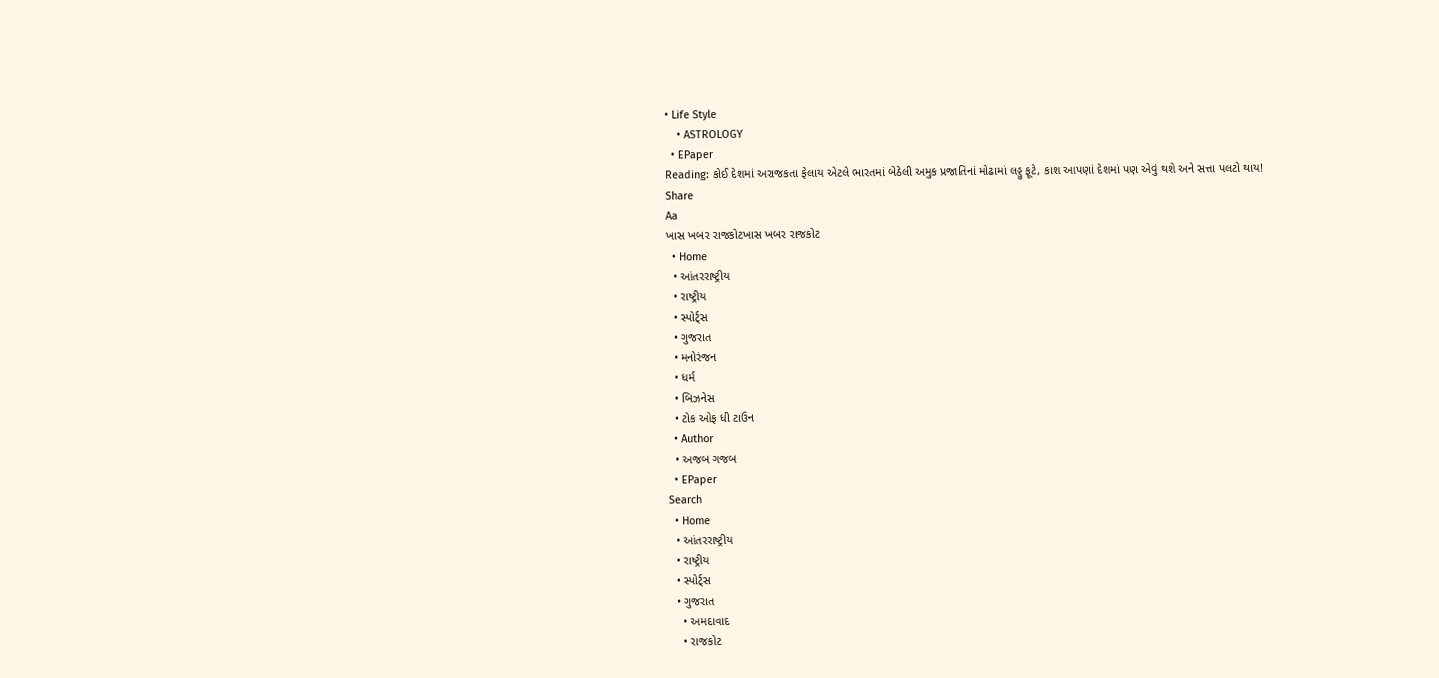• Life Style
    • ASTROLOGY
  • EPaper
Reading: કોઈ દેશમાં અરાજકતા ફેલાય એટલે ભારતમાં બેઠેલી અમુક પ્રજાતિનાં મોઢામાં લડ્ડુ ફૂટે, કાશ આપણાં દેશમાં પણ એવું થશે અને સત્તા પલટો થાય!
Share
Aa
ખાસ ખબર રાજકોટખાસ ખબર રાજકોટ
  • Home
  • આંતરરાષ્ટ્રીય
  • રાષ્ટ્રીય
  • સ્પોર્ટ્સ
  • ગુજરાત
  • મનોરંજન
  • ધર્મ
  • બિઝનેસ
  • ટોક ઓફ ધી ટાઉન
  • Author
  • અજબ ગજબ
  • EPaper
Search
  • Home
  • આંતરરાષ્ટ્રીય
  • રાષ્ટ્રીય
  • સ્પોર્ટ્સ
  • ગુજરાત
    • અમદાવાદ
    • રાજકોટ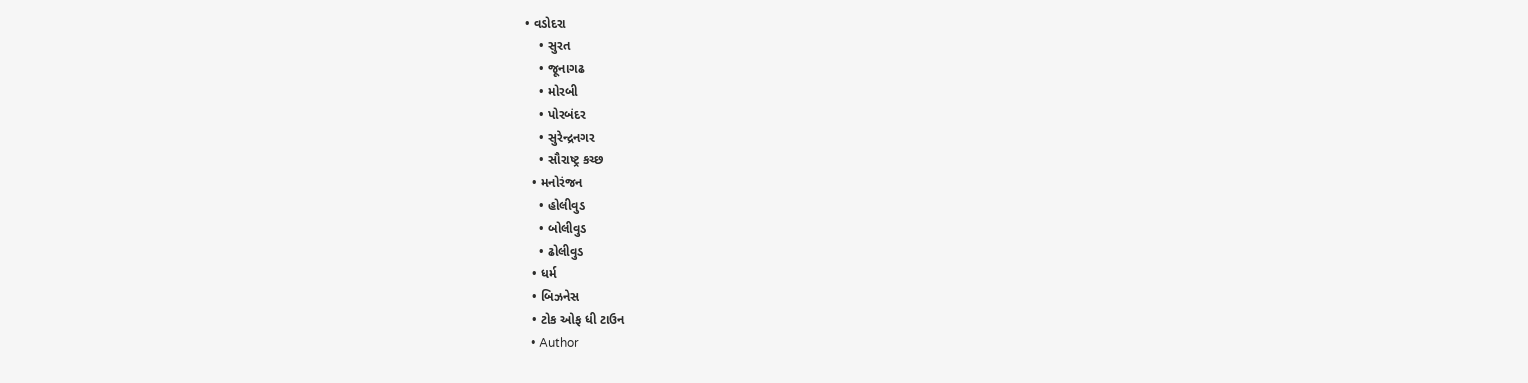• વડોદરા
    • સુરત
    • જૂનાગઢ
    • મોરબી
    • પોરબંદર
    • સુરેન્દ્રનગર
    • સૌરાષ્ટ્ર કચ્છ
  • મનોરંજન
    • હોલીવુડ
    • બોલીવુડ
    • ઢોલીવુડ
  • ધર્મ
  • બિઝનેસ
  • ટોક ઓફ ધી ટાઉન
  • Author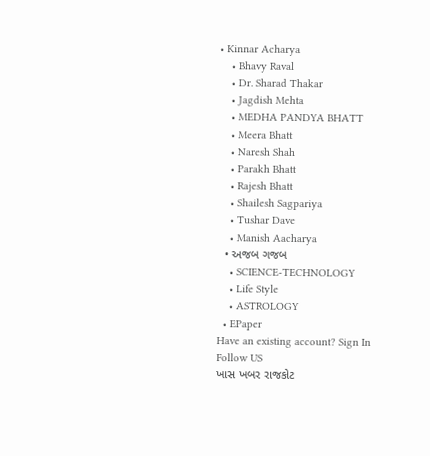• Kinnar Acharya
    • Bhavy Raval
    • Dr. Sharad Thakar
    • Jagdish Mehta
    • MEDHA PANDYA BHATT
    • Meera Bhatt
    • Naresh Shah
    • Parakh Bhatt
    • Rajesh Bhatt
    • Shailesh Sagpariya
    • Tushar Dave
    • Manish Aacharya
  • અજબ ગજબ
    • SCIENCE-TECHNOLOGY
    • Life Style
    • ASTROLOGY
  • EPaper
Have an existing account? Sign In
Follow US
ખાસ ખબર રાજકોટ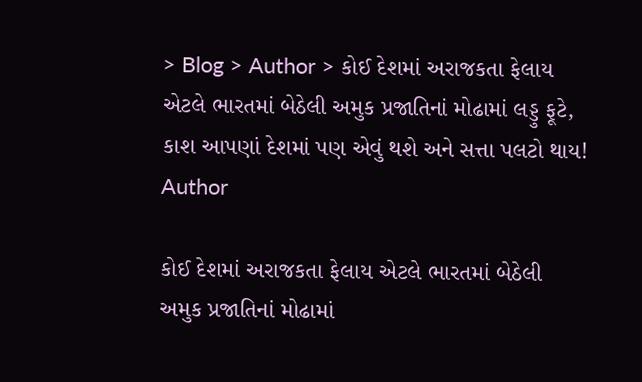> Blog > Author > કોઈ દેશમાં અરાજકતા ફેલાય એટલે ભારતમાં બેઠેલી અમુક પ્રજાતિનાં મોઢામાં લડ્ડુ ફૂટે, કાશ આપણાં દેશમાં પણ એવું થશે અને સત્તા પલટો થાય!
Author

કોઈ દેશમાં અરાજકતા ફેલાય એટલે ભારતમાં બેઠેલી અમુક પ્રજાતિનાં મોઢામાં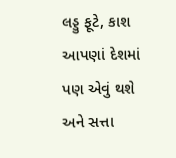લડ્ડુ ફૂટે, કાશ આપણાં દેશમાં પણ એવું થશે અને સત્તા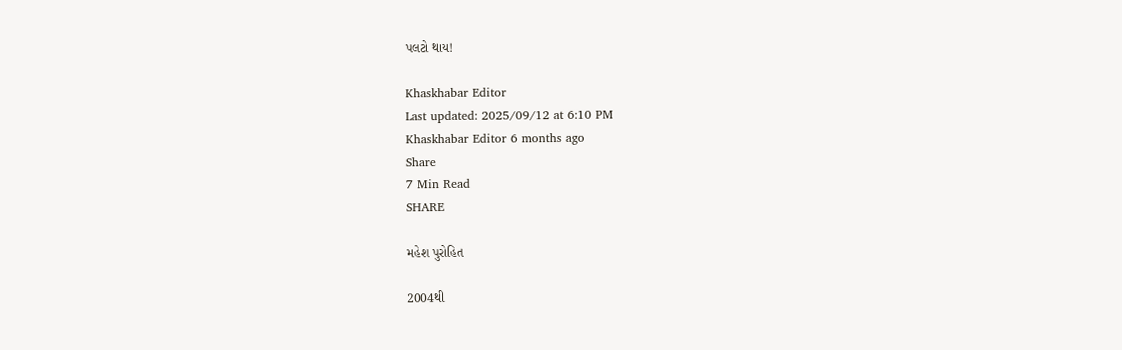પલટો થાય!

Khaskhabar Editor
Last updated: 2025/09/12 at 6:10 PM
Khaskhabar Editor 6 months ago
Share
7 Min Read
SHARE

મહેશ પુરોહિત

2004થી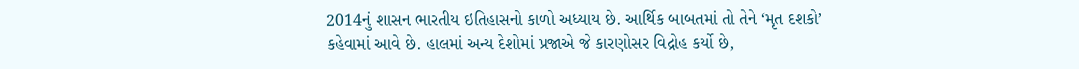2014નું શાસન ભારતીય ઇતિહાસનો કાળો અધ્યાય છે. આર્થિક બાબતમાં તો તેને ‘મૃત દશકો’ કહેવામાં આવે છે. હાલમાં અન્ય દેશોમાં પ્રજાએ જે કારણોસર વિદ્રોહ કર્યો છે,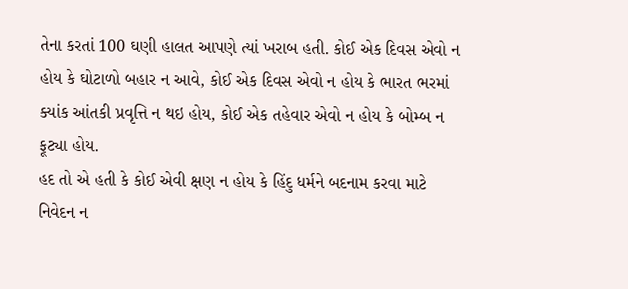તેના કરતાં 100 ઘણી હાલત આપણે ત્યાં ખરાબ હતી. કોઈ એક દિવસ એવો ન હોય કે ઘોટાળો બહાર ન આવે, કોઈ એક દિવસ એવો ન હોય કે ભારત ભરમાં ક્યાંક આંતકી પ્રવૃત્તિ ન થઇ હોય, કોઈ એક તહેવાર એવો ન હોય કે બોમ્બ ન ફૂટ્યા હોય.
હદ તો એ હતી કે કોઈ એવી ક્ષણ ન હોય કે હિંદુ ધર્મને બદનામ કરવા માટે નિવેદન ન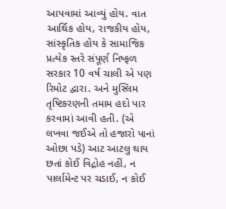આપવામાં આવ્યું હોય. વાત આર્થિક હોય, રાજકીય હોય, સાંસ્કૃતિક હોય કે સામાજિક પ્રત્યેક સ્તરે સંપૂર્ણ નિષ્ફળ સરકાર 10 વર્ષ ચાલી એ પણ રિમોટ દ્વારા. અને મુસ્લિમ તૃષ્ટિકરણની તમામ હદો પાર કરવામાં આવી હતી. (એ લખવા જઈએ તો હજારો પાનાં ઓછા પડે) આટ આટલુ થાય છતાં કોઈ વિદ્રોહ નહીં, ન પાર્લામેન્ટ પર ચડાઈ, ન કોઈ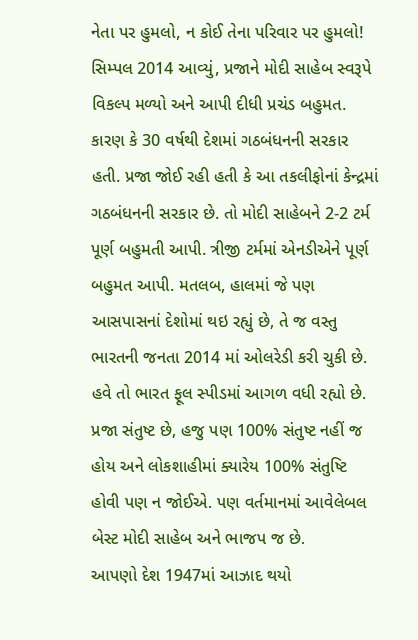નેતા પર હુમલો, ન કોઈ તેના પરિવાર પર હુમલો! સિમ્પલ 2014 આવ્યું, પ્રજાને મોદી સાહેબ સ્વરૂપે વિકલ્પ મળ્યો અને આપી દીધી પ્રચંડ બહુમત. કારણ કે 30 વર્ષથી દેશમાં ગઠબંધનની સરકાર હતી. પ્રજા જોઈ રહી હતી કે આ તકલીફોનાં કેન્દ્રમાં ગઠબંધનની સરકાર છે. તો મોદી સાહેબને 2-2 ટર્મ પૂર્ણ બહુમતી આપી. ત્રીજી ટર્મમાં એનડીએને પૂર્ણ બહુમત આપી. મતલબ, હાલમાં જે પણ આસપાસનાં દેશોમાં થઇ રહ્યું છે, તે જ વસ્તુ ભારતની જનતા 2014 માં ઓલરેડી કરી ચુકી છે. હવે તો ભારત ફૂલ સ્પીડમાં આગળ વધી રહ્યો છે. પ્રજા સંતુષ્ટ છે, હજુ પણ 100% સંતુષ્ટ નહીં જ હોય અને લોકશાહીમાં ક્યારેય 100% સંતુષ્ટિ હોવી પણ ન જોઈએ. પણ વર્તમાનમાં આવેલેબલ બેસ્ટ મોદી સાહેબ અને ભાજપ જ છે.
આપણો દેશ 1947માં આઝાદ થયો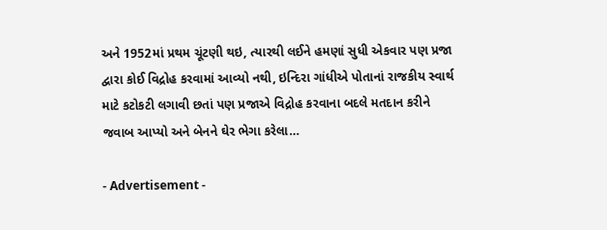અને 1952માં પ્રથમ ચૂંટણી થઇ, ત્યારથી લઈને હમણાં સુધી એકવાર પણ પ્રજા દ્વારા કોઈ વિદ્રોહ કરવામાં આવ્યો નથી, ઇન્દિરા ગાંધીએ પોતાનાં રાજકીય સ્વાર્થ માટે કટોકટી લગાવી છતાં પણ પ્રજાએ વિદ્રોહ કરવાના બદલે મતદાન કરીને જવાબ આપ્યો અને બેનને ઘેર ભેગા કરેલા…

- Advertisement -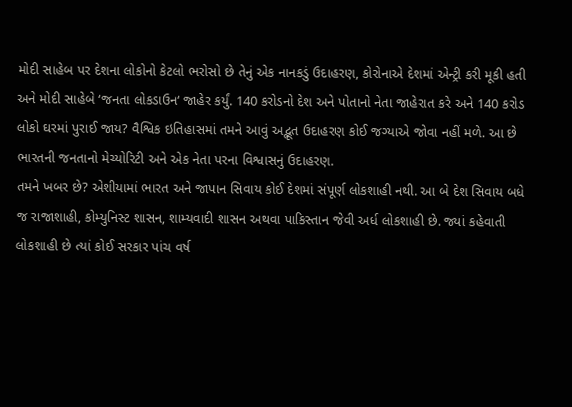મોદી સાહેબ પર દેશના લોકોનો કેટલો ભરોસો છે તેનું એક નાનકડું ઉદાહરણ, કોરોનાએ દેશમાં એન્ટ્રી કરી મૂકી હતી અને મોદી સાહેબે ‘જનતા લોકડાઉન‘ જાહેર કર્યું. 140 કરોડનો દેશ અને પોતાનો નેતા જાહેરાત કરે અને 140 કરોડ લોકો ઘરમાં પુરાઈ જાય? વૈશ્વિક ઇતિહાસમાં તમને આવું અદ્ભૂત ઉદાહરણ કોઈ જગ્યાએ જોવા નહીં મળે. આ છે ભારતની જનતાનો મેચ્યોરિટી અને એક નેતા પરના વિશ્વાસનું ઉદાહરણ.
તમને ખબર છે? એશીયામાં ભારત અને જાપાન સિવાય કોઈ દેશમાં સંપૂર્ણ લોકશાહી નથી. આ બે દેશ સિવાય બધે જ રાજાશાહી, કોમ્યુનિસ્ટ શાસન, શામ્યવાદી શાસન અથવા પાકિસ્તાન જેવી અર્ધ લોકશાહી છે. જ્યાં કહેવાતી લોકશાહી છે ત્યાં કોઈ સરકાર પાંચ વર્ષ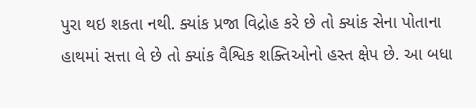પુરા થઇ શકતા નથી. ક્યાંક પ્રજા વિદ્રોહ કરે છે તો ક્યાંક સેના પોતાના હાથમાં સત્તા લે છે તો ક્યાંક વૈશ્વિક શક્તિઓનો હસ્ત ક્ષેપ છે. આ બધા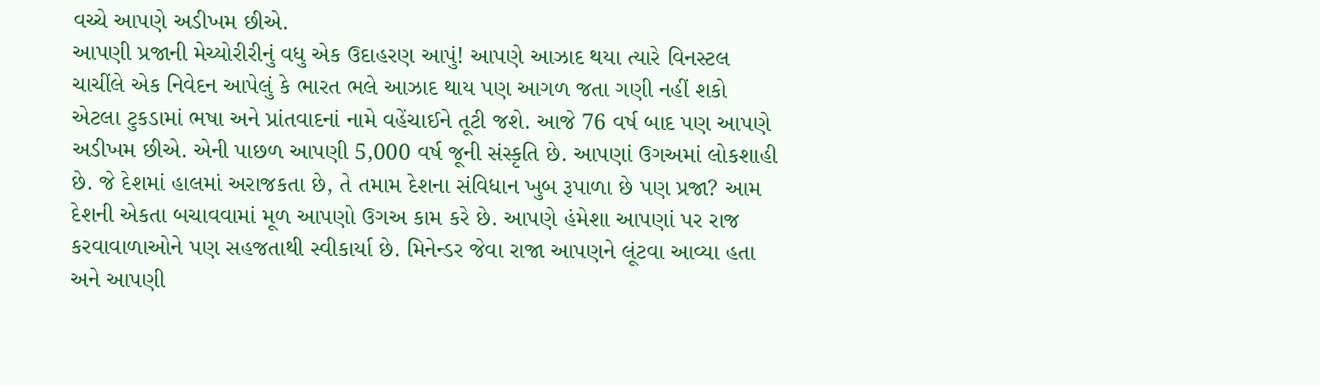વચ્ચે આપણે અડીખમ છીએ.
આપણી પ્રજાની મેચ્યોરીરીનું વધુ એક ઉદાહરણ આપું! આપણે આઝાદ થયા ત્યારે વિનસ્ટલ ચાચીંલે એક નિવેદન આપેલું કે ભારત ભલે આઝાદ થાય પણ આગળ જતા ગણી નહીં શકો એટલા ટુકડામાં ભષા અને પ્રાંતવાદનાં નામે વહેંચાઈને તૂટી જશે. આજે 76 વર્ષ બાદ પણ આપણે અડીખમ છીએ. એની પાછળ આપણી 5,000 વર્ષ જૂની સંસ્કૃતિ છે. આપણાં ઉગઅમાં લોકશાહી છે. જે દેશમાં હાલમાં અરાજકતા છે, તે તમામ દેશના સંવિધાન ખુબ રૂપાળા છે પણ પ્રજા? આમ દેશની એકતા બચાવવામાં મૂળ આપણો ઉગઅ કામ કરે છે. આપણે હંમેશા આપણાં પર રાજ કરવાવાળાઓને પણ સહજતાથી સ્વીકાર્યા છે. મિનેન્ડર જેવા રાજા આપણને લૂંટવા આવ્યા હતા અને આપણી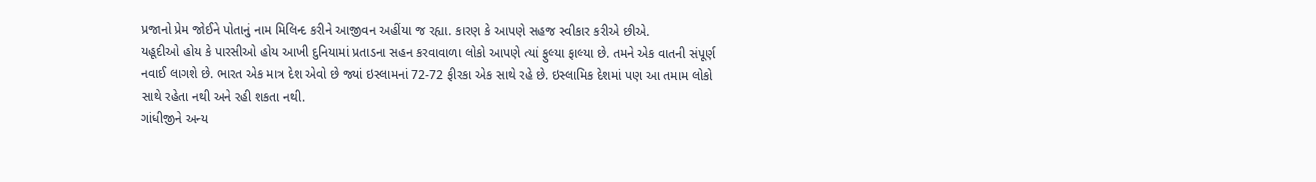પ્રજાનો પ્રેમ જોઈને પોતાનું નામ મિલિન્દ કરીને આજીવન અહીંયા જ રહ્યા. કારણ કે આપણે સહજ સ્વીકાર કરીએ છીએ.
યહૂદીઓ હોય કે પારસીઓ હોય આખી દુનિયામાં પ્રતાડના સહન કરવાવાળા લોકો આપણે ત્યાં ફુલ્યા ફાલ્યા છે. તમને એક વાતની સંપૂર્ણ નવાઈ લાગશે છે. ભારત એક માત્ર દેશ એવો છે જ્યાં ઇસ્લામનાં 72-72 ફીરકા એક સાથે રહે છે. ઇસ્લામિક દેશમાં પણ આ તમામ લોકો સાથે રહેતા નથી અને રહી શકતા નથી.
ગાંધીજીને અન્ય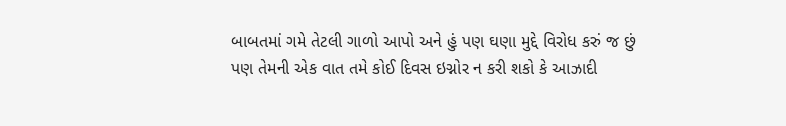બાબતમાં ગમે તેટલી ગાળો આપો અને હું પણ ઘણા મુદ્દે વિરોધ કરું જ છું પણ તેમની એક વાત તમે કોઈ દિવસ ઇગ્નોર ન કરી શકો કે આઝાદી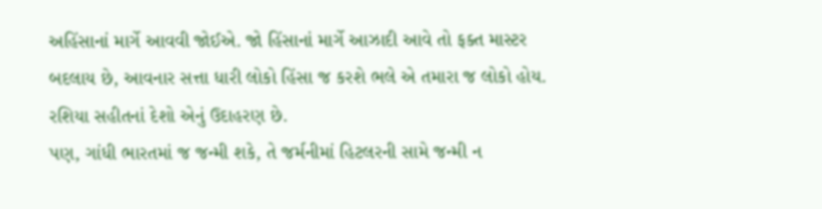અહિંસાનાં માર્ગે આવવી જોઈએ. જો હિંસાનાં માર્ગે આઝાદી આવે તો ફક્ત માસ્ટર બદલાય છે, આવનાર સત્તા ધારી લોકો હિંસા જ કરશે ભલે એ તમારા જ લોકો હોય. રશિયા સહીતનાં દેશો એનું ઉદાહરણ છે.
પણ, ગાંધી ભારતમાં જ જન્મી શકે, તે જર્મનીમાં હિટલરની સામે જન્મી ન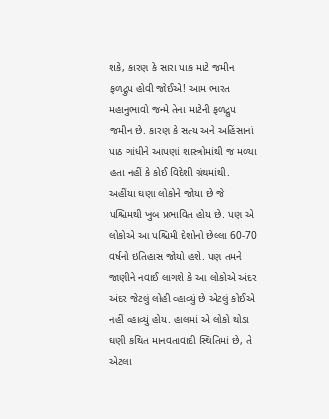શકે, કારણ કે સારા પાક માટે જમીન ફળદ્રુપ હોવી જોઈએ! આમ ભારત મહાનુભાવો જન્મે તેના માટેની ફળદ્રુપ જમીન છે. કારણ કે સત્ય અને અહિંસાનાં પાઠ ગાંધીને આપણાં શાસ્ત્રોમાંથી જ મળ્યા હતા નહીં કે કોઈ વિદેશી ગ્રંથમાંથી.
અહીંયા ઘણા લોકોને જોયા છે જે પશ્ચિમથી ખુબ પ્રભાવિત હોય છે. પણ એ લોકોએ આ પશ્ચિમી દેશોનો છેલ્લા 60-70 વર્ષનો ઇતિહાસ જોયો હશે. પણ તમને જાણીને નવાઈ લાગશે કે આ લોકોએ અંદર અંદર જેટલું લોહી વ્હાવ્યું છે એટલું કોઈએ નહીં વ્હાવ્યું હોય. હાલમાં એ લોકો થોડા ઘણી કથિત માનવતાવાદી સ્થિતિમાં છે, તે એટલા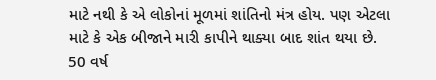માટે નથી કે એ લોકોનાં મૂળમાં શાંતિનો મંત્ર હોય. પણ એટલા માટે કે એક બીજાને મારી કાપીને થાક્યા બાદ શાંત થયા છે. 50 વર્ષ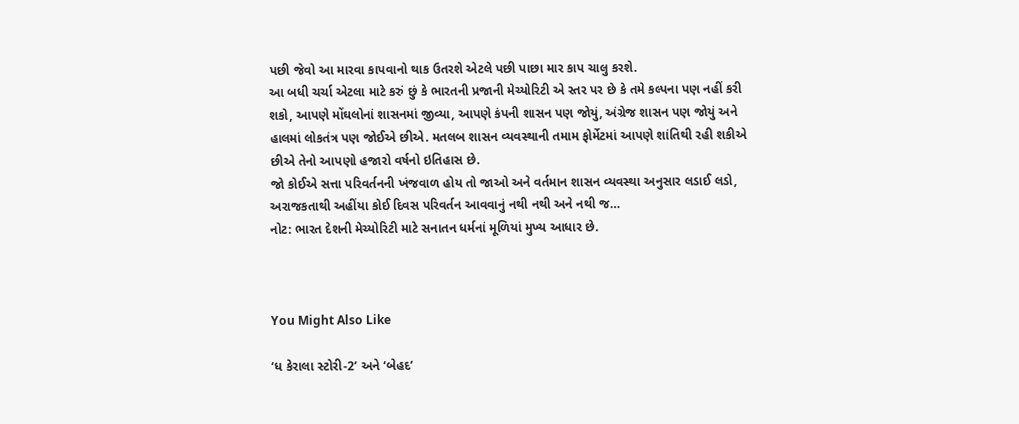પછી જેવો આ મારવા કાપવાનો થાક ઉતરશે એટલે પછી પાછા માર કાપ ચાલુ કરશે.
આ બધી ચર્ચા એટલા માટે કરું છું કે ભારતની પ્રજાની મેચ્યોરિટી એ સ્તર પર છે કે તમે કલ્પના પણ નહીં કરી શકો, આપણે મોંઘલોનાં શાસનમાં જીવ્યા, આપણે કંપની શાસન પણ જોયું, અંગ્રેજ શાસન પણ જોયું અને હાલમાં લોકતંત્ર પણ જોઈએ છીએ. મતલબ શાસન વ્યવસ્થાની તમામ ફોર્મેટમાં આપણે શાંતિથી રહી શકીએ છીએ તેનો આપણો હજારો વર્ષનો ઇતિહાસ છે.
જો કોઈએ સત્તા પરિવર્તનની ખંજવાળ હોય તો જાઓ અને વર્તમાન શાસન વ્યવસ્થા અનુસાર લડાઈ લડો, અરાજકતાથી અહીંયા કોઈ દિવસ પરિવર્તન આવવાનું નથી નથી અને નથી જ…
નોટ: ભારત દેશની મેચ્યોરિટી માટે સનાતન ધર્મનાં મૂળિયાં મુખ્ય આધાર છે.



You Might Also Like

‘ધ કેરાલા સ્ટોરી-2’ અને ‘બેહદ’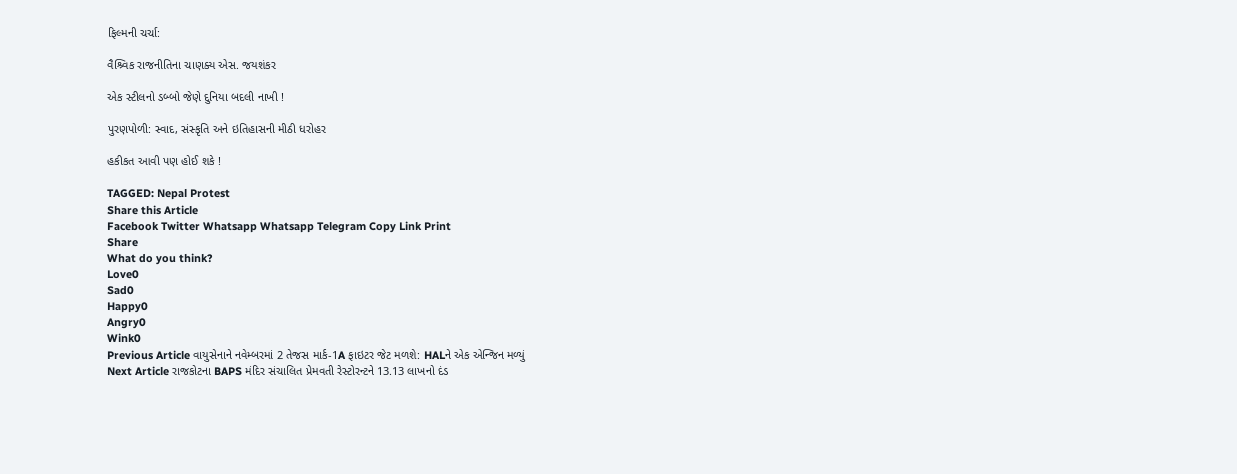ફિલ્મની ચર્ચા:

વૈશ્ર્વિક રાજનીતિના ચાણક્ય એસ. જયશંકર

એક સ્ટીલનો ડબ્બો જેણે દુનિયા બદલી નાખી !

પુરણપોળી: સ્વાદ, સંસ્કૃતિ અને ઇતિહાસની મીઠી ધરોહર

હકીકત આવી પણ હોઈ શકે !

TAGGED: Nepal Protest
Share this Article
Facebook Twitter Whatsapp Whatsapp Telegram Copy Link Print
Share
What do you think?
Love0
Sad0
Happy0
Angry0
Wink0
Previous Article વાયુસેનાને નવેમ્બરમાં 2 તેજસ માર્ક-1A ફાઇટર જેટ મળશે: HALને એક એન્જિન મળ્યું
Next Article રાજકોટના BAPS મંદિર સંચાલિત પ્રેમવતી રેસ્ટોરન્ટને 13.13 લાખનો દંડ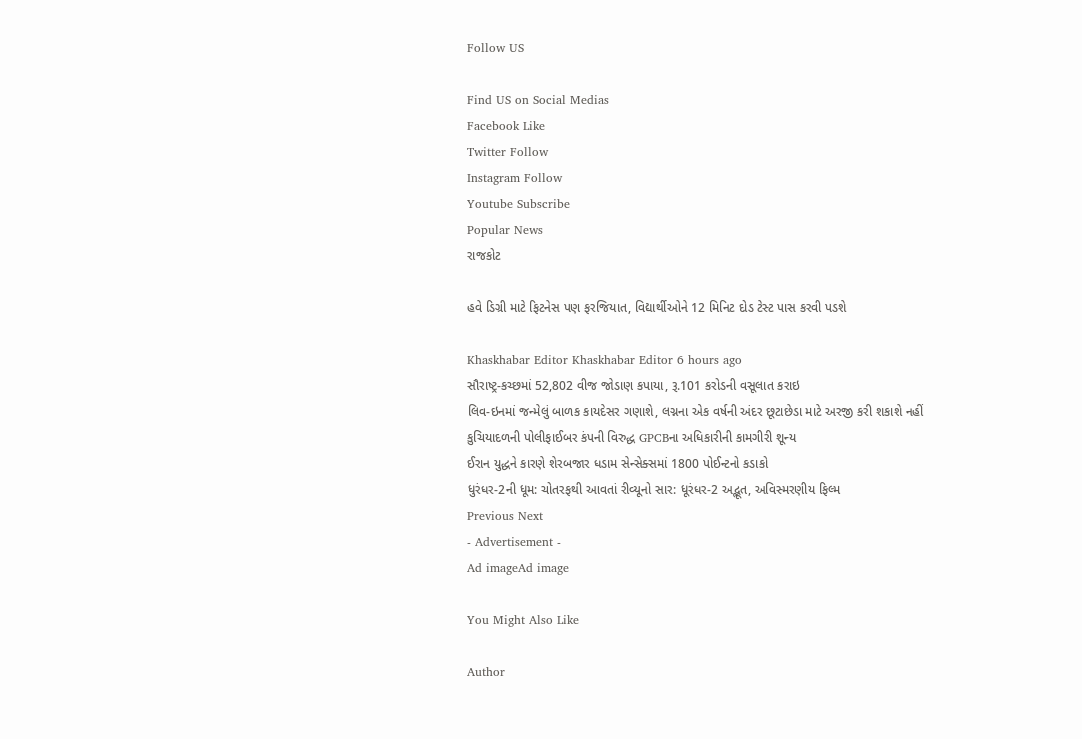Follow US

Find US on Social Medias
Facebook Like
Twitter Follow
Instagram Follow
Youtube Subscribe
Popular News
રાજકોટ

હવે ડિગ્રી માટે ફિટનેસ પણ ફરજિયાત, વિદ્યાર્થીઓને 12 મિનિટ દોડ ટેસ્ટ પાસ કરવી પડશે

Khaskhabar Editor Khaskhabar Editor 6 hours ago
સૌરાષ્ટ્ર-કચ્છમાં 52,802 વીજ જોડાણ કપાયા, રૂ.101 કરોડની વસૂલાત કરાઇ
લિવ-ઇનમાં જન્મેલું બાળક કાયદેસર ગણાશે, લગ્નના એક વર્ષની અંદર છૂટાછેડા માટે અરજી કરી શકાશે નહીં
કુચિયાદળની પોલીફાઈબર કંપની વિરુદ્ધ GPCBના અધિકારીની કામગીરી શૂન્ય
ઈરાન યુદ્ધને કારણે શેરબજાર ધડામ સેન્સેક્સમાં 1800 પોઈન્ટનો કડાકો
ધુરંધર-2ની ધૂમ: ચોતરફથી આવતાં રીવ્યૂનો સાર: ધૂરંધર-2 અદ્ભૂત, અવિસ્મરણીય ફિલ્મ
Previous Next
- Advertisement -
Ad imageAd image

You Might Also Like

Author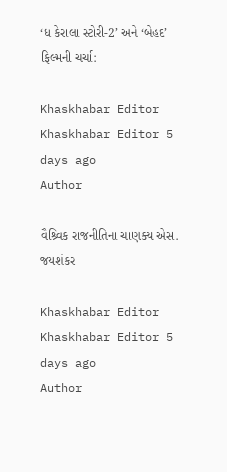‘ધ કેરાલા સ્ટોરી-2’ અને ‘બેહદ’ ફિલ્મની ચર્ચા:

Khaskhabar Editor Khaskhabar Editor 5 days ago
Author

વૈશ્ર્વિક રાજનીતિના ચાણક્ય એસ. જયશંકર

Khaskhabar Editor Khaskhabar Editor 5 days ago
Author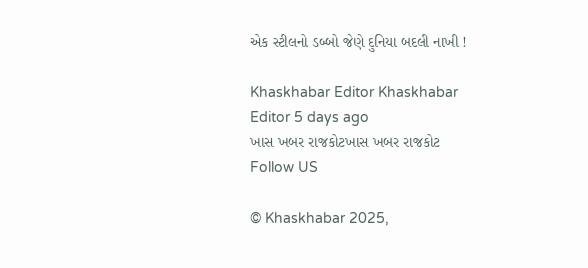એક સ્ટીલનો ડબ્બો જેણે દુનિયા બદલી નાખી !

Khaskhabar Editor Khaskhabar Editor 5 days ago
ખાસ ખબર રાજકોટખાસ ખબર રાજકોટ
Follow US

© Khaskhabar 2025,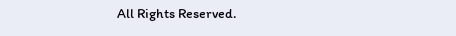All Rights Reserved.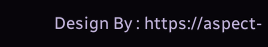Design By : https://aspect-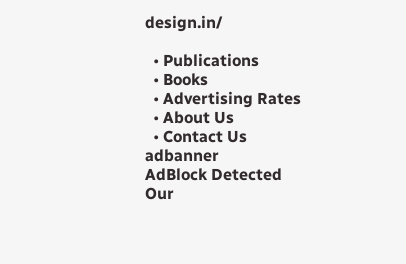design.in/

  • Publications
  • Books
  • Advertising Rates
  • About Us
  • Contact Us
adbanner
AdBlock Detected
Our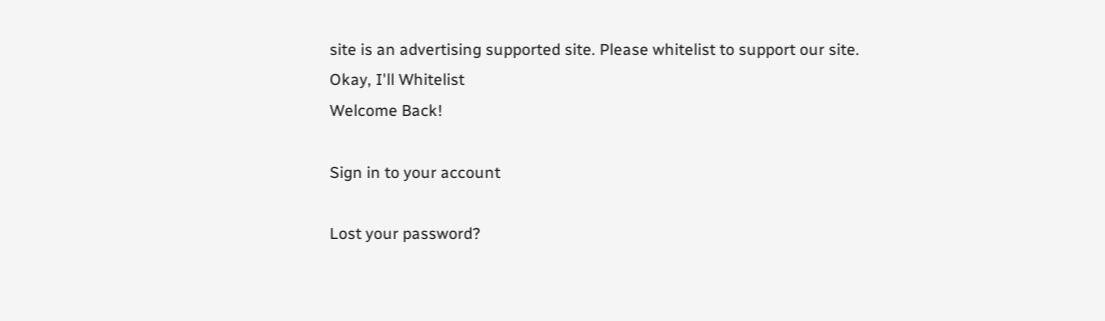site is an advertising supported site. Please whitelist to support our site.
Okay, I'll Whitelist
Welcome Back!

Sign in to your account

Lost your password?